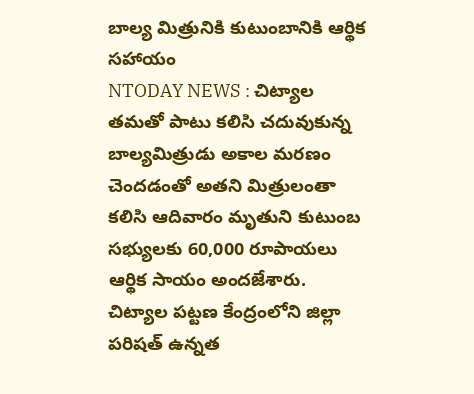బాల్య మిత్రునికి కుటుంబానికి ఆర్థిక సహాయం
NTODAY NEWS : చిట్యాల
తమతో పాటు కలిసి చదువుకున్న బాల్యమిత్రుడు అకాల మరణం చెందడంతో అతని మిత్రులంతా కలిసి ఆదివారం మృతుని కుటుంబ సభ్యులకు 60,000 రూపాయలు ఆర్థిక సాయం అందజేశారు. చిట్యాల పట్టణ కేంద్రంలోని జిల్లా పరిషత్ ఉన్నత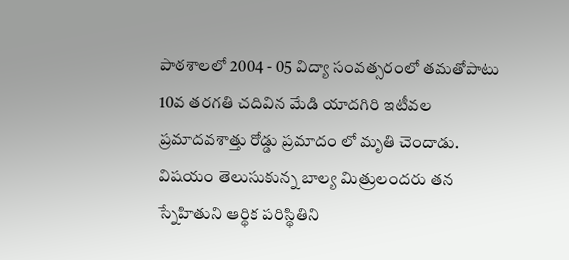పాఠశాలలో 2004 - 05 విద్యా సంవత్సరంలో తమతోపాటు 10వ తరగతి చదివిన మేడి యాదగిరి ఇటీవల ప్రమాదవశాత్తు రోడ్డు ప్రమాదం లో మృతి చెందాడు. విషయం తెలుసుకున్న బాల్య మిత్రులందరు తన స్నేహితుని ఆర్థిక పరిస్థితిని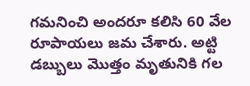గమనించి అందరూ కలిసి 60 వేల రూపాయలు జమ చేశారు. అట్టి డబ్బులు మొత్తం మృతునికి గల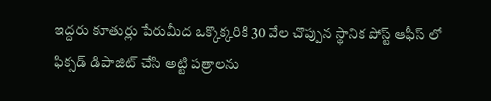ఇద్దరు కూతుర్లు పేరుమీద ఒక్కొక్కరికి 30 వేల చొప్పున స్థానిక పోస్ట్ ఆఫీస్ లో ఫిక్సడ్ డిపాజిట్ చేసి అట్టి పత్రాలను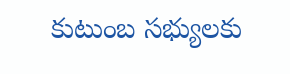కుటుంబ సభ్యులకు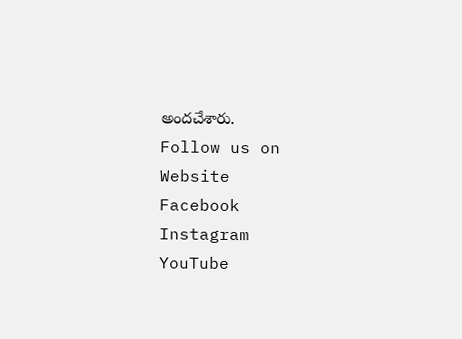అందచేశారు.
Follow us on
Website
Facebook
Instagram
YouTube